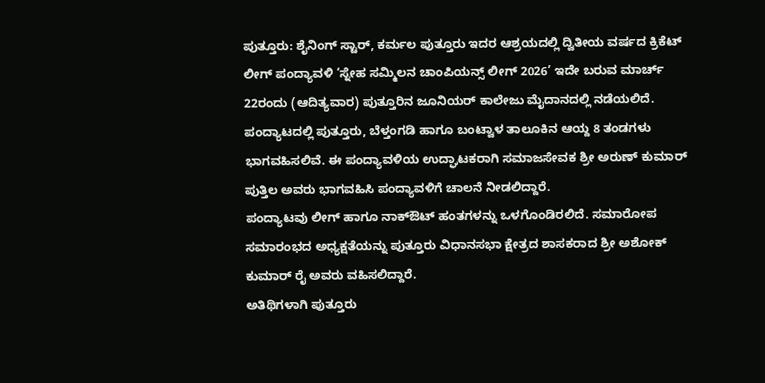ಪುತ್ತೂರು: ಶೈನಿಂಗ್ ಸ್ಟಾರ್, ಕರ್ಮಲ ಪುತ್ತೂರು ಇದರ ಆಶ್ರಯದಲ್ಲಿ ದ್ವಿತೀಯ ವರ್ಷದ ಕ್ರಿಕೆಟ್ ಲೀಗ್ ಪಂದ್ಯಾವಳಿ ‘ಸ್ನೇಹ ಸಮ್ಮಿಲನ ಚಾಂಪಿಯನ್ಸ್ ಲೀಗ್ 2026’ ಇದೇ ಬರುವ ಮಾರ್ಚ್ 22ರಂದು (ಆದಿತ್ಯವಾರ) ಪುತ್ತೂರಿನ ಜೂನಿಯರ್ ಕಾಲೇಜು ಮೈದಾನದಲ್ಲಿ ನಡೆಯಲಿದೆ.
ಪಂದ್ಯಾಟದಲ್ಲಿ ಪುತ್ತೂರು, ಬೆಳ್ತಂಗಡಿ ಹಾಗೂ ಬಂಟ್ವಾಳ ತಾಲೂಕಿನ ಆಯ್ದ 8 ತಂಡಗಳು ಭಾಗವಹಿಸಲಿವೆ. ಈ ಪಂದ್ಯಾವಳಿಯ ಉದ್ಘಾಟಕರಾಗಿ ಸಮಾಜಸೇವಕ ಶ್ರೀ ಅರುಣ್ ಕುಮಾರ್ ಪುತ್ತಿಲ ಅವರು ಭಾಗವಹಿಸಿ ಪಂದ್ಯಾವಳಿಗೆ ಚಾಲನೆ ನೀಡಲಿದ್ದಾರೆ.
ಪಂದ್ಯಾಟವು ಲೀಗ್ ಹಾಗೂ ನಾಕ್ಔಟ್ ಹಂತಗಳನ್ನು ಒಳಗೊಂಡಿರಲಿದೆ. ಸಮಾರೋಪ ಸಮಾರಂಭದ ಅಧ್ಯಕ್ಷತೆಯನ್ನು ಪುತ್ತೂರು ವಿಧಾನಸಭಾ ಕ್ಷೇತ್ರದ ಶಾಸಕರಾದ ಶ್ರೀ ಅಶೋಕ್ ಕುಮಾರ್ ರೈ ಅವರು ವಹಿಸಲಿದ್ದಾರೆ.
ಅತಿಥಿಗಳಾಗಿ ಪುತ್ತೂರು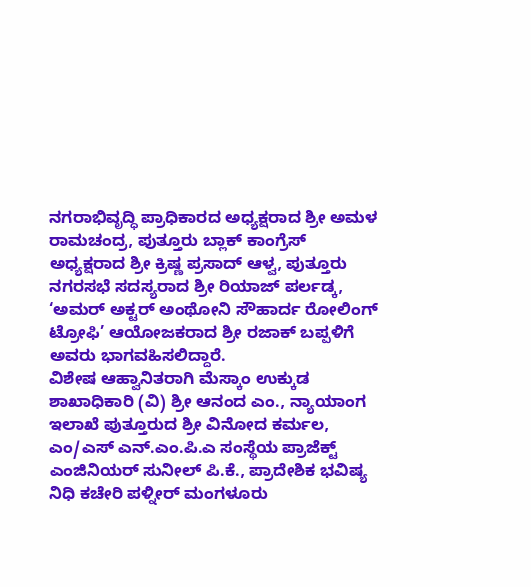ನಗರಾಭಿವೃದ್ಧಿ ಪ್ರಾಧಿಕಾರದ ಅಧ್ಯಕ್ಷರಾದ ಶ್ರೀ ಅಮಳ ರಾಮಚಂದ್ರ, ಪುತ್ತೂರು ಬ್ಲಾಕ್ ಕಾಂಗ್ರೆಸ್ ಅಧ್ಯಕ್ಷರಾದ ಶ್ರೀ ಕ್ರಿಷ್ಣ ಪ್ರಸಾದ್ ಆಳ್ವ, ಪುತ್ತೂರು ನಗರಸಭೆ ಸದಸ್ಯರಾದ ಶ್ರೀ ರಿಯಾಜ್ ಪರ್ಲಡ್ಕ, ‘ಅಮರ್ ಅಕ್ಟರ್ ಅಂಥೋನಿ ಸೌಹಾರ್ದ ರೋಲಿಂಗ್ ಟ್ರೋಫಿ’ ಆಯೋಜಕರಾದ ಶ್ರೀ ರಜಾಕ್ ಬಪ್ಪಳಿಗೆ ಅವರು ಭಾಗವಹಿಸಲಿದ್ದಾರೆ.
ವಿಶೇಷ ಆಹ್ವಾನಿತರಾಗಿ ಮೆಸ್ಕಾಂ ಉಕ್ಕುಡ ಶಾಖಾಧಿಕಾರಿ (ವಿ) ಶ್ರೀ ಆನಂದ ಎಂ., ನ್ಯಾಯಾಂಗ ಇಲಾಖೆ ಪುತ್ತೂರುದ ಶ್ರೀ ವಿನೋದ ಕರ್ಮಲ, ಎಂ/ಎಸ್ ಎನ್.ಎಂ.ಪಿ.ಎ ಸಂಸ್ಥೆಯ ಪ್ರಾಜೆಕ್ಟ್ ಎಂಜಿನಿಯರ್ ಸುನೀಲ್ ಪಿ.ಕೆ., ಪ್ರಾದೇಶಿಕ ಭವಿಷ್ಯ ನಿಧಿ ಕಚೇರಿ ಪಳ್ನೀರ್ ಮಂಗಳೂರು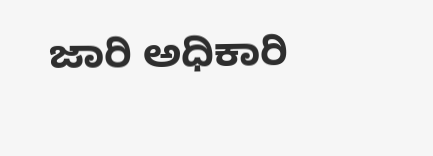ಜಾರಿ ಅಧಿಕಾರಿ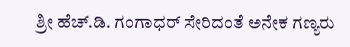ಶ್ರೀ ಹೆಚ್.ಡಿ. ಗಂಗಾಧರ್ ಸೇರಿದಂತೆ ಅನೇಕ ಗಣ್ಯರು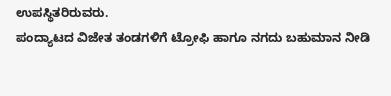ಉಪಸ್ಥಿತರಿರುವರು.
ಪಂದ್ಯಾಟದ ವಿಜೇತ ತಂಡಗಳಿಗೆ ಟ್ರೋಫಿ ಹಾಗೂ ನಗದು ಬಹುಮಾನ ನೀಡಿ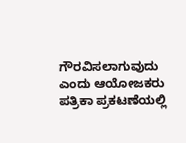ಗೌರವಿಸಲಾಗುವುದು ಎಂದು ಆಯೋಜಕರು ಪತ್ರಿಕಾ ಪ್ರಕಟಣೆಯಲ್ಲಿ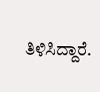ತಿಳಿಸಿದ್ದಾರೆ.